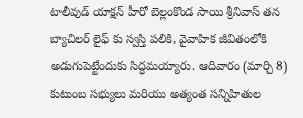టాలీవుడ్ యాక్షన్ హీరో బెల్లంకొండ సాయి శ్రీనివాస్ తన బ్యాచిలర్ లైఫ్ కు స్వస్తి పలికి, వైవాహిక జీవితంలోకి అడుగుపెట్టేందుకు సిద్ధమయ్యారు. ఆదివారం (మార్చి 8) కుటుంబ సభ్యులు మరియు అత్యంత సన్నిహితుల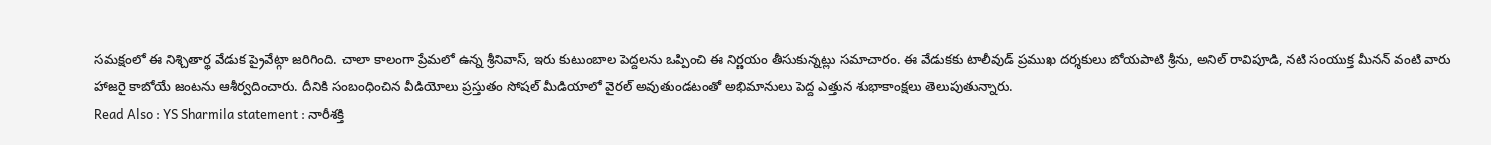సమక్షంలో ఈ నిశ్చితార్థ వేడుక ప్రైవేట్గా జరిగింది. చాలా కాలంగా ప్రేమలో ఉన్న శ్రీనివాస్, ఇరు కుటుంబాల పెద్దలను ఒప్పించి ఈ నిర్ణయం తీసుకున్నట్లు సమాచారం. ఈ వేడుకకు టాలీవుడ్ ప్రముఖ దర్శకులు బోయపాటి శ్రీను, అనిల్ రావిపూడి, నటి సంయుక్త మీనన్ వంటి వారు హాజరై కాబోయే జంటను ఆశీర్వదించారు. దీనికి సంబంధించిన వీడియోలు ప్రస్తుతం సోషల్ మీడియాలో వైరల్ అవుతుండటంతో అభిమానులు పెద్ద ఎత్తున శుభాకాంక్షలు తెలుపుతున్నారు.
Read Also : YS Sharmila statement : నారీశక్తి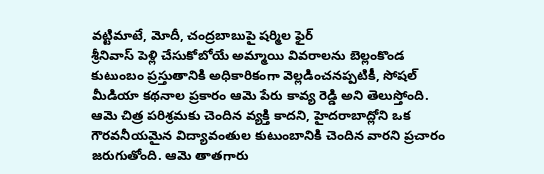వట్టిమాటే, మోదీ, చంద్రబాబుపై షర్మిల ఫైర్
శ్రీనివాస్ పెళ్లి చేసుకోబోయే అమ్మాయి వివరాలను బెల్లంకొండ కుటుంబం ప్రస్తుతానికి అధికారికంగా వెల్లడించనప్పటికీ, సోషల్ మీడియా కథనాల ప్రకారం ఆమె పేరు కావ్య రెడ్డి అని తెలుస్తోంది. ఆమె చిత్ర పరిశ్రమకు చెందిన వ్యక్తి కాదని, హైదరాబాద్లోని ఒక గౌరవనీయమైన విద్యావంతుల కుటుంబానికి చెందిన వారని ప్రచారం జరుగుతోంది. ఆమె తాతగారు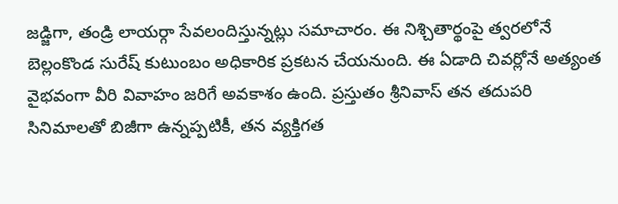జడ్జిగా, తండ్రి లాయర్గా సేవలందిస్తున్నట్లు సమాచారం. ఈ నిశ్చితార్థంపై త్వరలోనే బెల్లంకొండ సురేష్ కుటుంబం అధికారిక ప్రకటన చేయనుంది. ఈ ఏడాది చివర్లోనే అత్యంత వైభవంగా వీరి వివాహం జరిగే అవకాశం ఉంది. ప్రస్తుతం శ్రీనివాస్ తన తదుపరి సినిమాలతో బిజీగా ఉన్నప్పటికీ, తన వ్యక్తిగత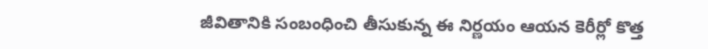జీవితానికి సంబంధించి తీసుకున్న ఈ నిర్ణయం ఆయన కెరీర్లో కొత్త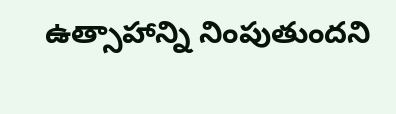ఉత్సాహాన్ని నింపుతుందని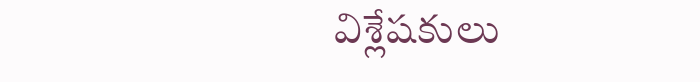విశ్లేషకులు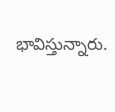భావిస్తున్నారు.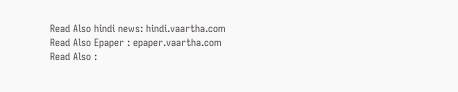Read Also hindi news: hindi.vaartha.com
Read Also Epaper : epaper.vaartha.com
Read Also :